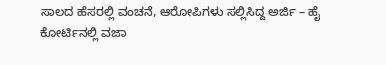ಸಾಲದ ಹೆಸರಲ್ಲಿ ವಂಚನೆ, ಆರೋಪಿಗಳು ಸಲ್ಲಿಸಿದ್ದ ಅರ್ಜಿ – ಹೈ ಕೋರ್ಟಿನಲ್ಲಿ ವಜಾ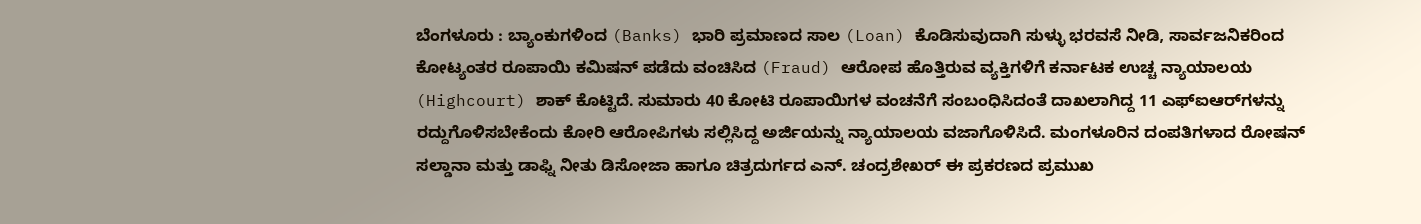ಬೆಂಗಳೂರು : ಬ್ಯಾಂಕುಗಳಿಂದ (Banks) ಭಾರಿ ಪ್ರಮಾಣದ ಸಾಲ (Loan) ಕೊಡಿಸುವುದಾಗಿ ಸುಳ್ಳು ಭರವಸೆ ನೀಡಿ, ಸಾರ್ವಜನಿಕರಿಂದ ಕೋಟ್ಯಂತರ ರೂಪಾಯಿ ಕಮಿಷನ್ ಪಡೆದು ವಂಚಿಸಿದ (Fraud) ಆರೋಪ ಹೊತ್ತಿರುವ ವ್ಯಕ್ತಿಗಳಿಗೆ ಕರ್ನಾಟಕ ಉಚ್ಚ ನ್ಯಾಯಾಲಯ (Highcourt) ಶಾಕ್ ಕೊಟ್ಟಿದೆ. ಸುಮಾರು 40 ಕೋಟಿ ರೂಪಾಯಿಗಳ ವಂಚನೆಗೆ ಸಂಬಂಧಿಸಿದಂತೆ ದಾಖಲಾಗಿದ್ದ 11 ಎಫ್‌ಐಆರ್‌ಗಳನ್ನು ರದ್ದುಗೊಳಿಸಬೇಕೆಂದು ಕೋರಿ ಆರೋಪಿಗಳು ಸಲ್ಲಿಸಿದ್ದ ಅರ್ಜಿಯನ್ನು ನ್ಯಾಯಾಲಯ ವಜಾಗೊಳಿಸಿದೆ. ಮಂಗಳೂರಿನ ದಂಪತಿಗಳಾದ ರೋಷನ್ ಸಲ್ಡಾನಾ ಮತ್ತು ಡಾಫ್ನಿ ನೀತು ಡಿಸೋಜಾ ಹಾಗೂ ಚಿತ್ರದುರ್ಗದ ಎನ್. ಚಂದ್ರಶೇಖರ್ ಈ ಪ್ರಕರಣದ ಪ್ರಮುಖ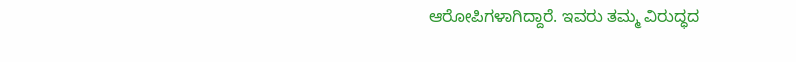ಆರೋಪಿಗಳಾಗಿದ್ದಾರೆ. ಇವರು ತಮ್ಮ ವಿರುದ್ಧದ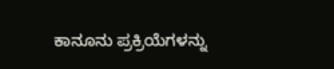ಕಾನೂನು ಪ್ರಕ್ರಿಯೆಗಳನ್ನು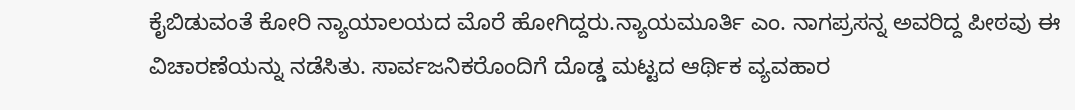ಕೈಬಿಡುವಂತೆ ಕೋರಿ ನ್ಯಾಯಾಲಯದ ಮೊರೆ ಹೋಗಿದ್ದರು.ನ್ಯಾಯಮೂರ್ತಿ ಎಂ. ನಾಗಪ್ರಸನ್ನ ಅವರಿದ್ದ ಪೀಠವು ಈ ವಿಚಾರಣೆಯನ್ನು ನಡೆಸಿತು. ಸಾರ್ವಜನಿಕರೊಂದಿಗೆ ದೊಡ್ಡ ಮಟ್ಟದ ಆರ್ಥಿಕ ವ್ಯವಹಾರ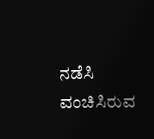ನಡೆಸಿ ವಂಚಿಸಿರುವ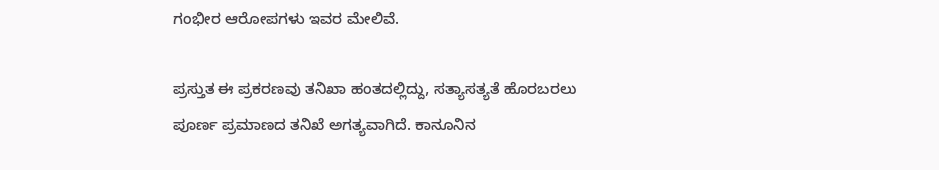ಗಂಭೀರ ಆರೋಪಗಳು ಇವರ ಮೇಲಿವೆ.

ಪ್ರಸ್ತುತ ಈ ಪ್ರಕರಣವು ತನಿಖಾ ಹಂತದಲ್ಲಿದ್ದು, ಸತ್ಯಾಸತ್ಯತೆ ಹೊರಬರಲು ಪೂರ್ಣ ಪ್ರಮಾಣದ ತನಿಖೆ ಅಗತ್ಯವಾಗಿದೆ. ಕಾನೂನಿನ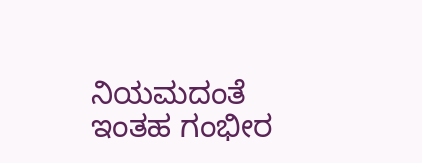ನಿಯಮದಂತೆ ಇಂತಹ ಗಂಭೀರ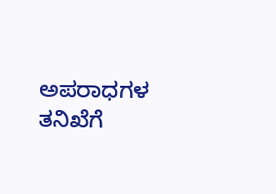ಅಪರಾಧಗಳ ತನಿಖೆಗೆ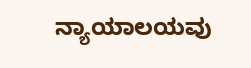ನ್ಯಾಯಾಲಯವು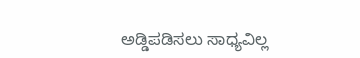ಅಡ್ಡಿಪಡಿಸಲು ಸಾಧ್ಯವಿಲ್ಲ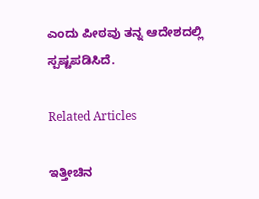ಎಂದು ಪೀಠವು ತನ್ನ ಆದೇಶದಲ್ಲಿ ಸ್ಪಷ್ಟಪಡಿಸಿದೆ.

Related Articles

ಇತ್ತೀಚಿನ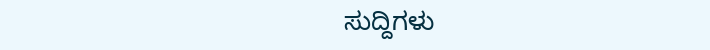ಸುದ್ದಿಗಳು